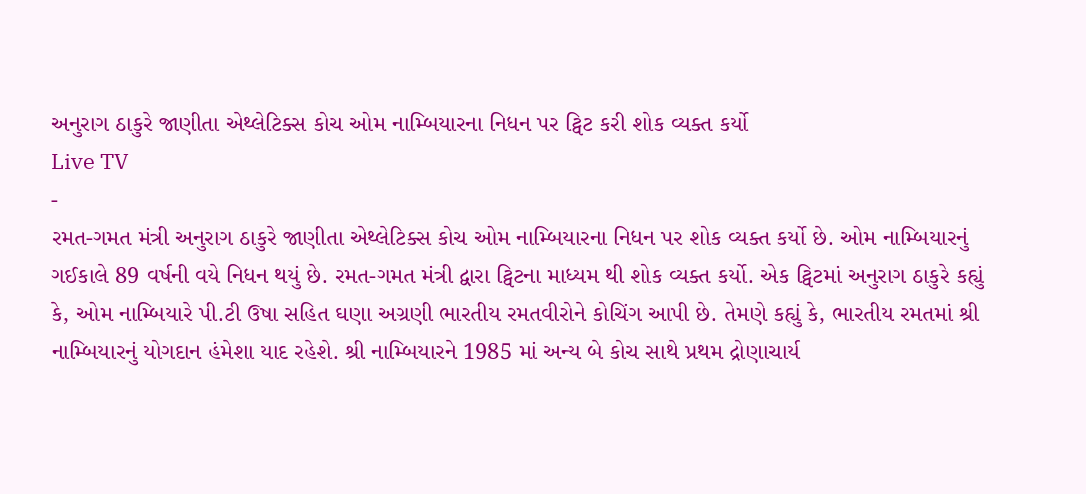અનુરાગ ઠાકુરે જાણીતા એથ્લેટિક્સ કોચ ઓમ નામ્બિયારના નિધન પર ટ્વિટ કરી શોક વ્યક્ત કર્યો
Live TV
-
રમત-ગમત મંત્રી અનુરાગ ઠાકુરે જાણીતા એથ્લેટિક્સ કોચ ઓમ નામ્બિયારના નિધન પર શોક વ્યક્ત કર્યો છે. ઓમ નામ્બિયારનું ગઈકાલે 89 વર્ષની વયે નિધન થયું છે. રમત-ગમત મંત્રી દ્વારા ટ્વિટના માધ્યમ થી શોક વ્યક્ત કર્યો. એક ટ્વિટમાં અનુરાગ ઠાકુરે કહ્યું કે, ઓમ નામ્બિયારે પી.ટી ઉષા સહિત ઘણા અગ્રણી ભારતીય રમતવીરોને કોચિંગ આપી છે. તેમણે કહ્યું કે, ભારતીય રમતમાં શ્રી નામ્બિયારનું યોગદાન હંમેશા યાદ રહેશે. શ્રી નામ્બિયારને 1985 માં અન્ય બે કોચ સાથે પ્રથમ દ્રોણાચાર્ય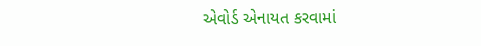એવોર્ડ એનાયત કરવામાં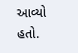આવ્યો હતો.